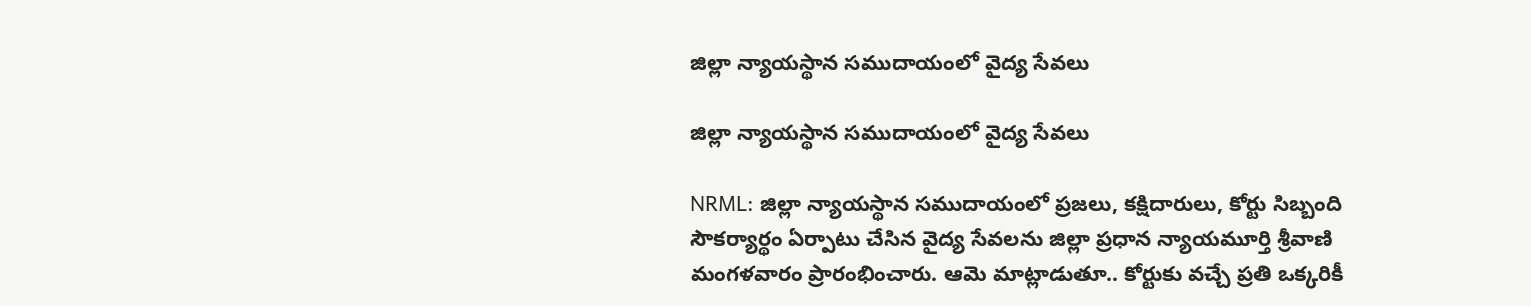జిల్లా న్యాయస్థాన సముదాయంలో వైద్య సేవలు

జిల్లా న్యాయస్థాన సముదాయంలో వైద్య సేవలు

NRML: జిల్లా న్యాయస్థాన సముదాయంలో ప్రజలు, కక్షిదారులు, కోర్టు సిబ్బంది సౌకర్యార్థం ఏర్పాటు చేసిన వైద్య సేవలను జిల్లా ప్రధాన న్యాయమూర్తి శ్రీవాణి మంగళవారం ప్రారంభించారు. ఆమె మాట్లాడుతూ.. కోర్టుకు వచ్చే ప్రతి ఒక్కరికీ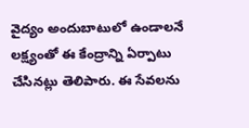వైద్యం అందుబాటులో ఉండాలనే లక్ష్యంతో ఈ కేంద్రాన్ని ఏర్పాటు చేసినట్లు తెలిపారు. ఈ సేవలను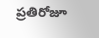ప్రతిరోజూ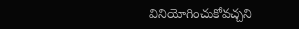వినియోగించుకోవచ్చని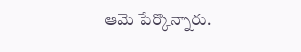ఆమె పేర్కొన్నారు.